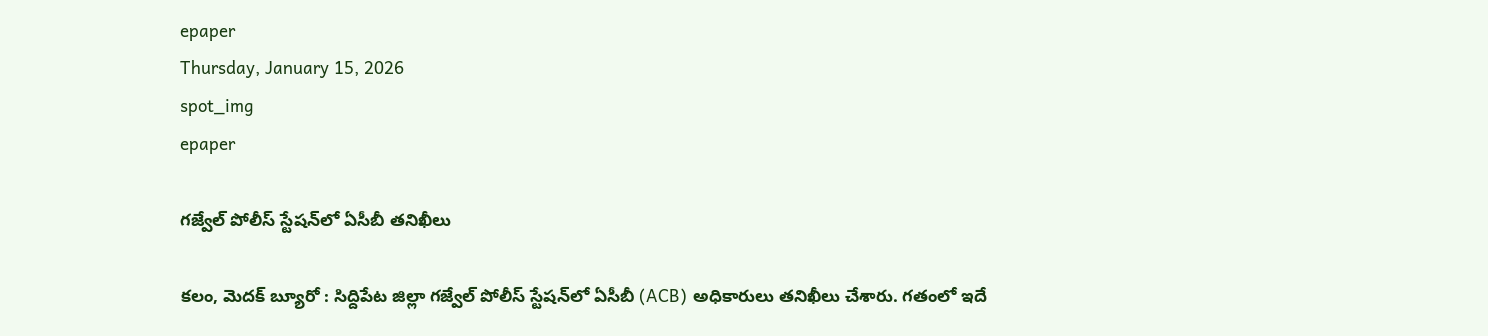epaper
Thursday, January 15, 2026
spot_img
epaper

గజ్వేల్ పోలీస్‌ స్టేషన్‌లో ఏసీబీ తనిఖీలు

కలం, మెదక్ బ్యూరో : సిద్దిపేట జిల్లా గజ్వేల్ పోలీస్ స్టేషన్‌లో ఏసీబీ (ACB) అధికారులు తనిఖీలు చేశారు. గతంలో ఇదే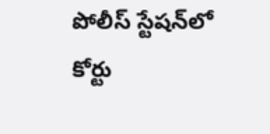పోలీస్ స్టేషన్‌లో కోర్టు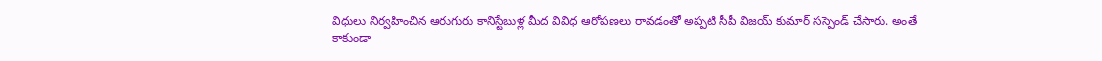విధులు నిర్వహించిన ఆరుగురు కానిస్టేబుళ్ల మీద వివిధ ఆరోపణలు రావడంతో అప్పటి సీపీ విజయ్ కుమార్ సస్పెండ్ చేసారు. అంతే కాకుండా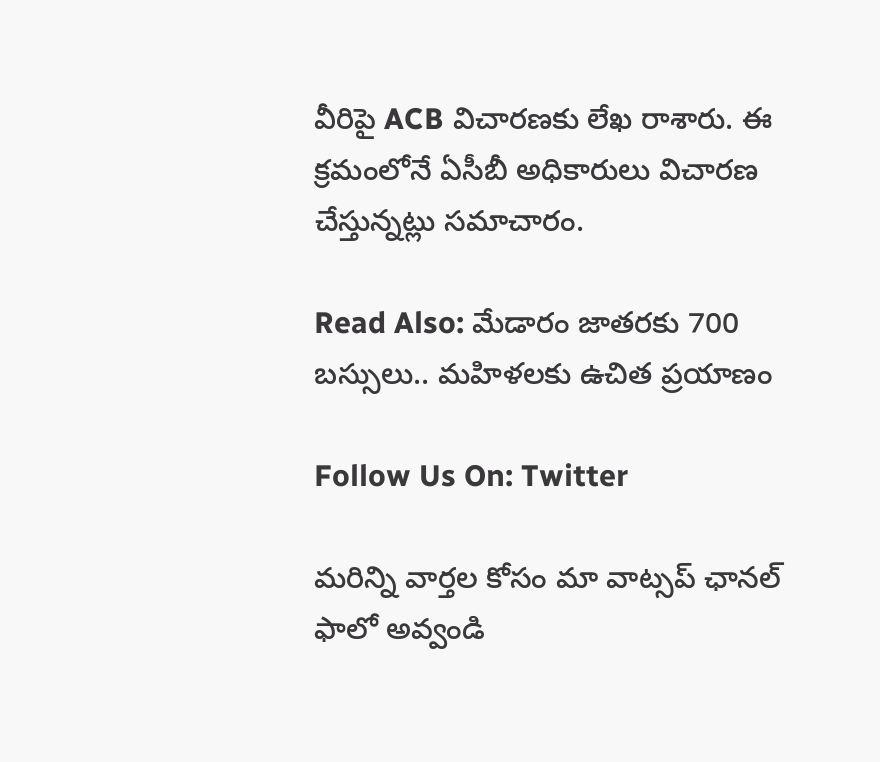వీరిపై ACB విచారణకు లేఖ రాశారు. ఈ క్రమంలోనే ఏసీబీ అధికారులు విచారణ చేస్తున్నట్లు సమాచారం.

Read Also: మేడారం జాతరకు 700 బస్సులు.. మహిళలకు ఉచిత ప్రయాణం

Follow Us On: Twitter

మ‌రిన్ని వార్త‌ల కోసం మా వాట్స‌ప్ ఛాన‌ల్ ఫాలో అవ్వండి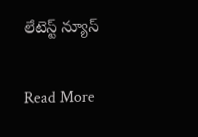లేటెస్ట్ న్యూస్‌

Read More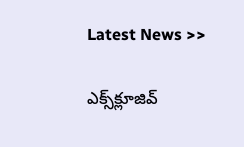Latest News >>

ఎక్స్‌క్లూజివ్‌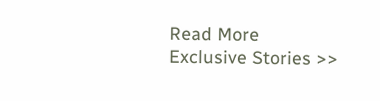Read More Exclusive Stories >>